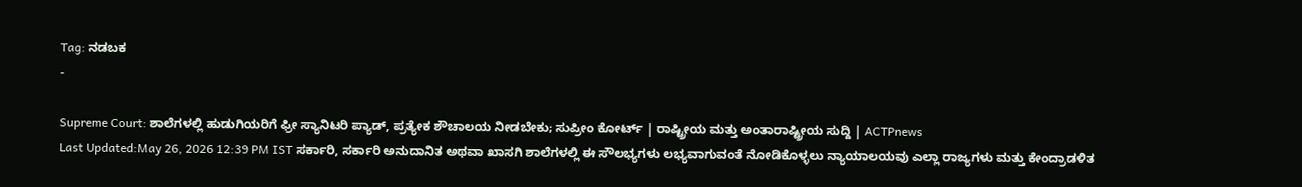Tag: ನಡಬಕ
-

Supreme Court: ಶಾಲೆಗಳಲ್ಲಿ ಹುಡುಗಿಯರಿಗೆ ಫ್ರೀ ಸ್ಯಾನಿಟರಿ ಪ್ಯಾಡ್, ಪ್ರತ್ಯೇಕ ಶೌಚಾಲಯ ನೀಡಬೇಕು; ಸುಪ್ರೀಂ ಕೋರ್ಟ್ | ರಾಷ್ಟ್ರೀಯ ಮತ್ತು ಅಂತಾರಾಷ್ಟ್ರೀಯ ಸುದ್ದಿ | ACTPnews
Last Updated:May 26, 2026 12:39 PM IST ಸರ್ಕಾರಿ, ಸರ್ಕಾರಿ ಅನುದಾನಿತ ಅಥವಾ ಖಾಸಗಿ ಶಾಲೆಗಳಲ್ಲಿ ಈ ಸೌಲಭ್ಯಗಳು ಲಭ್ಯವಾಗುವಂತೆ ನೋಡಿಕೊಳ್ಳಲು ನ್ಯಾಯಾಲಯವು ಎಲ್ಲಾ ರಾಜ್ಯಗಳು ಮತ್ತು ಕೇಂದ್ರಾಡಳಿತ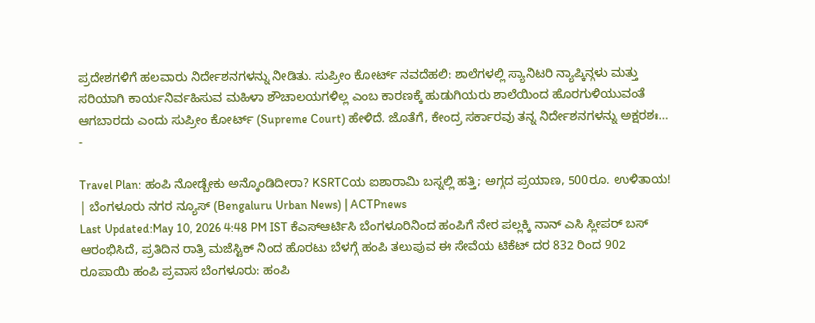ಪ್ರದೇಶಗಳಿಗೆ ಹಲವಾರು ನಿರ್ದೇಶನಗಳನ್ನು ನೀಡಿತು. ಸುಪ್ರೀಂ ಕೋರ್ಟ್ ನವದೆಹಲಿ: ಶಾಲೆಗಳಲ್ಲಿ ಸ್ಯಾನಿಟರಿ ನ್ಯಾಪ್ಕಿನ್ಗಳು ಮತ್ತು ಸರಿಯಾಗಿ ಕಾರ್ಯನಿರ್ವಹಿಸುವ ಮಹಿಳಾ ಶೌಚಾಲಯಗಳಿಲ್ಲ ಎಂಬ ಕಾರಣಕ್ಕೆ ಹುಡುಗಿಯರು ಶಾಲೆಯಿಂದ ಹೊರಗುಳಿಯುವಂತೆ ಆಗಬಾರದು ಎಂದು ಸುಪ್ರೀಂ ಕೋರ್ಟ್ (Supreme Court) ಹೇಳಿದೆ. ಜೊತೆಗೆ, ಕೇಂದ್ರ ಸರ್ಕಾರವು ತನ್ನ ನಿರ್ದೇಶನಗಳನ್ನು ಅಕ್ಷರಶಃ…
-

Travel Plan: ಹಂಪಿ ನೋಡ್ಬೇಕು ಅನ್ಕೊಂಡಿದೀರಾ? KSRTCಯ ಐಶಾರಾಮಿ ಬಸ್ನಲ್ಲಿ ಹತ್ತಿ; ಅಗ್ಗದ ಪ್ರಯಾಣ, 500ರೂ. ಉಳಿತಾಯ! | ಬೆಂಗಳೂರು ನಗರ ನ್ಯೂಸ್ (Bengaluru Urban News) | ACTPnews
Last Updated:May 10, 2026 4:48 PM IST ಕೆಎಸ್ಆರ್ಟಿಸಿ ಬೆಂಗಳೂರಿನಿಂದ ಹಂಪಿಗೆ ನೇರ ಪಲ್ಲಕ್ಕಿ ನಾನ್ ಎಸಿ ಸ್ಲೀಪರ್ ಬಸ್ ಆರಂಭಿಸಿದೆ, ಪ್ರತಿದಿನ ರಾತ್ರಿ ಮಜೆಸ್ಟಿಕ್ ನಿಂದ ಹೊರಟು ಬೆಳಗ್ಗೆ ಹಂಪಿ ತಲುಪುವ ಈ ಸೇವೆಯ ಟಿಕೆಟ್ ದರ 832 ರಿಂದ 902 ರೂಪಾಯಿ ಹಂಪಿ ಪ್ರವಾಸ ಬೆಂಗಳೂರು: ಹಂಪಿ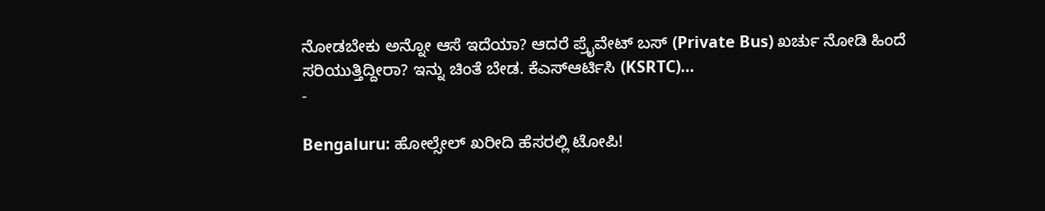ನೋಡಬೇಕು ಅನ್ನೋ ಆಸೆ ಇದೆಯಾ? ಆದರೆ ಪ್ರೈವೇಟ್ ಬಸ್ (Private Bus) ಖರ್ಚು ನೋಡಿ ಹಿಂದೆ ಸರಿಯುತ್ತಿದ್ದೀರಾ? ಇನ್ನು ಚಿಂತೆ ಬೇಡ. ಕೆಎಸ್ಆರ್ಟಿಸಿ (KSRTC)…
-

Bengaluru: ಹೋಲ್ಸೇಲ್ ಖರೀದಿ ಹೆಸರಲ್ಲಿ ಟೋಪಿ!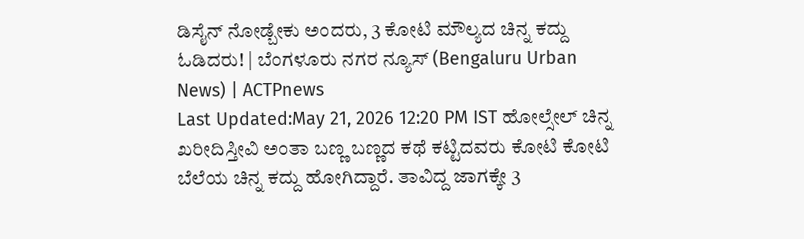ಡಿಸೈನ್ ನೋಡ್ಬೇಕು ಅಂದರು, 3 ಕೋಟಿ ಮೌಲ್ಯದ ಚಿನ್ನ ಕದ್ದು ಓಡಿದರು! | ಬೆಂಗಳೂರು ನಗರ ನ್ಯೂಸ್ (Bengaluru Urban News) | ACTPnews
Last Updated:May 21, 2026 12:20 PM IST ಹೋಲ್ಸೇಲ್ ಚಿನ್ನ ಖರೀದಿಸ್ತೀವಿ ಅಂತಾ ಬಣ್ಣ ಬಣ್ಣದ ಕಥೆ ಕಟ್ಟಿದವರು ಕೋಟಿ ಕೋಟಿ ಬೆಲೆಯ ಚಿನ್ನ ಕದ್ದು ಹೋಗಿದ್ದಾರೆ. ತಾವಿದ್ದ ಜಾಗಕ್ಕೇ 3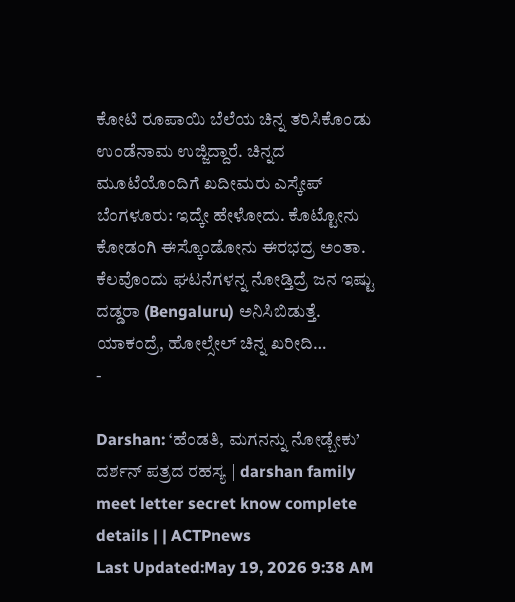ಕೋಟಿ ರೂಪಾಯಿ ಬೆಲೆಯ ಚಿನ್ನ ತರಿಸಿಕೊಂಡು ಉಂಡೆನಾಮ ಉಜ್ಜಿದ್ದಾರೆ. ಚಿನ್ನದ ಮೂಟೆಯೊಂದಿಗೆ ಖದೀಮರು ಎಸ್ಕೇಪ್ ಬೆಂಗಳೂರು: ಇದ್ಕೇ ಹೇಳೋದು. ಕೊಟ್ಟೋನು ಕೋಡಂಗಿ ಈಸ್ಕೊಂಡೋನು ಈರಭದ್ರ ಅಂತಾ. ಕೆಲವೊಂದು ಘಟನೆಗಳನ್ನ ನೋಡ್ತಿದ್ರೆ ಜನ ಇಷ್ಟು ದಡ್ಡರಾ (Bengaluru) ಅನಿಸಿಬಿಡುತ್ತೆ. ಯಾಕಂದ್ರೆ, ಹೋಲ್ಸೇಲ್ ಚಿನ್ನ ಖರೀದಿ…
-

Darshan: ‘ಹೆಂಡತಿ, ಮಗನನ್ನು ನೋಡ್ಬೇಕು’ ದರ್ಶನ್ ಪತ್ರದ ರಹಸ್ಯ | darshan family meet letter secret know complete details | | ACTPnews
Last Updated:May 19, 2026 9:38 AM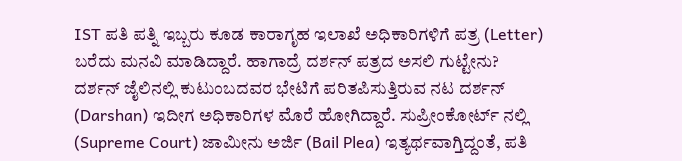IST ಪತಿ ಪತ್ನಿ ಇಬ್ಬರು ಕೂಡ ಕಾರಾಗೃಹ ಇಲಾಖೆ ಅಧಿಕಾರಿಗಳಿಗೆ ಪತ್ರ (Letter) ಬರೆದು ಮನವಿ ಮಾಡಿದ್ದಾರೆ. ಹಾಗಾದ್ರೆ ದರ್ಶನ್ ಪತ್ರದ ಅಸಲಿ ಗುಟ್ಟೇನು? ದರ್ಶನ್ ಜೈಲಿನಲ್ಲಿ ಕುಟುಂಬದವರ ಭೇಟಿಗೆ ಪರಿತಪಿಸುತ್ತಿರುವ ನಟ ದರ್ಶನ್ (Darshan) ಇದೀಗ ಅಧಿಕಾರಿಗಳ ಮೊರೆ ಹೋಗಿದ್ದಾರೆ. ಸುಪ್ರೀಂಕೋರ್ಟ್ ನಲ್ಲಿ (Supreme Court) ಜಾಮೀನು ಅರ್ಜಿ (Bail Plea) ಇತ್ಯರ್ಥವಾಗ್ತಿದ್ದಂತೆ, ಪತಿ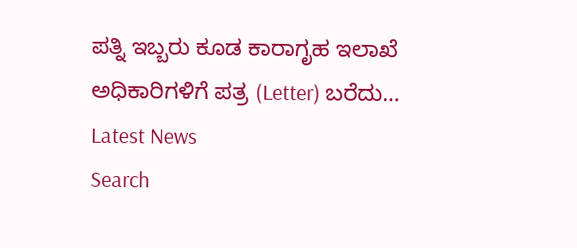ಪತ್ನಿ ಇಬ್ಬರು ಕೂಡ ಕಾರಾಗೃಹ ಇಲಾಖೆ ಅಧಿಕಾರಿಗಳಿಗೆ ಪತ್ರ (Letter) ಬರೆದು…
Latest News
Search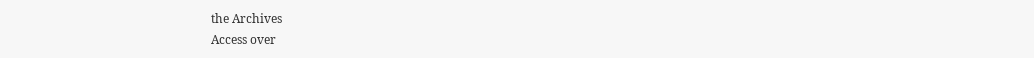the Archives
Access over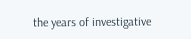the years of investigative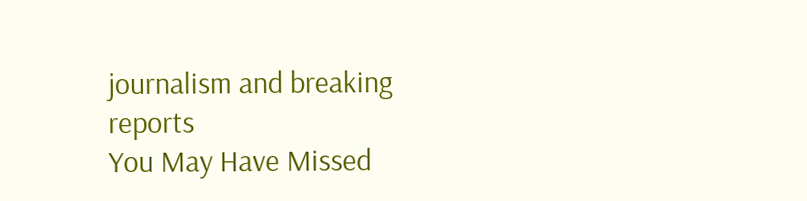journalism and breaking reports
You May Have Missed